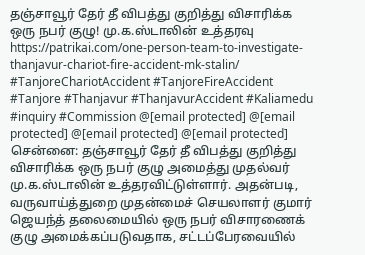தஞ்சாவூர் தேர் தீ விபத்து குறித்து விசாரிக்க ஒரு நபர் குழு! மு.க.ஸ்டாலின் உத்தரவு
https://patrikai.com/one-person-team-to-investigate-thanjavur-chariot-fire-accident-mk-stalin/
#TanjoreChariotAccident #TanjoreFireAccident #Tanjore #Thanjavur #ThanjavurAccident #Kaliamedu #inquiry #Commission @[email protected] @[email protected] @[email protected] @[email protected]
சென்னை: தஞ்சாவூர் தேர் தீ விபத்து குறித்து விசாரிக்க ஒரு நபர் குழு அமைத்து முதல்வர் மு.க.ஸ்டாலின் உத்தரவிட்டுள்ளார். அதன்படி, வருவாய்த்துறை முதன்மைச் செயலாளர் குமார் ஜெயந்த் தலைமையில் ஒரு நபர் விசாரணைக் குழு அமைக்கப்படுவதாக, சட்டப்பேரவையில்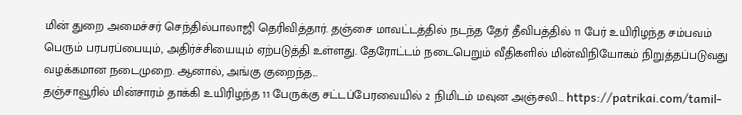மின் துறை அமைச்சர் செந்தில்பாலாஜி தெரிவித்தார். தஞ்சை மாவட்டத்தில் நடந்த தேர் தீவிபத்தில் 11 பேர் உயிரிழந்த சம்பவம் பெரும் பரபரப்பையும், அதிர்ச்சியையும் ஏற்படுத்தி உள்ளது. தேரோட்டம் நடைபெறும் வீதிகளில் மின்விநியோகம் நிறுத்தப்படுவது வழக்கமான நடைமுறை. ஆனால், அங்கு குறைந்த...
தஞ்சாவூரில் மின்சாரம் தாக்கி உயிரிழந்த 11 பேருக்கு சட்டப்பேரவையில் 2 நிமிடம் மவுன அஞ்சலி… https://patrikai.com/tamil-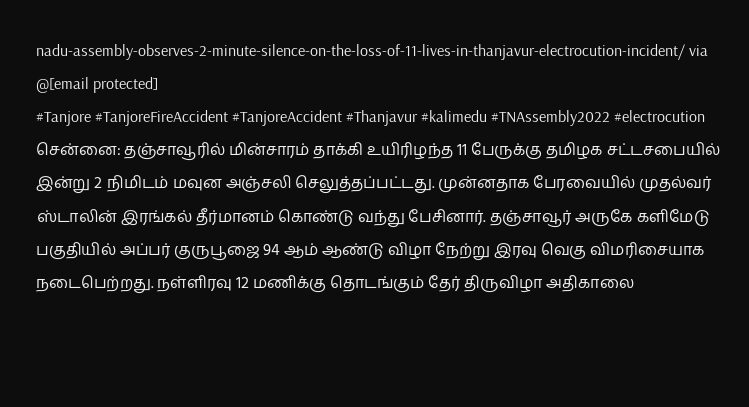nadu-assembly-observes-2-minute-silence-on-the-loss-of-11-lives-in-thanjavur-electrocution-incident/ via @[email protected]
#Tanjore #TanjoreFireAccident #TanjoreAccident #Thanjavur #kalimedu #TNAssembly2022 #electrocution
சென்னை: தஞ்சாவூரில் மின்சாரம் தாக்கி உயிரிழந்த 11 பேருக்கு தமிழக சட்டசபையில் இன்று 2 நிமிடம் மவுன அஞ்சலி செலுத்தப்பட்டது. முன்னதாக பேரவையில் முதல்வர் ஸ்டாலின் இரங்கல் தீர்மானம் கொண்டு வந்து பேசினார். தஞ்சாவூர் அருகே களிமேடு பகுதியில் அப்பர் குருபூஜை 94 ஆம் ஆண்டு விழா நேற்று இரவு வெகு விமரிசையாக நடைபெற்றது. நள்ளிரவு 12 மணிக்கு தொடங்கும் தேர் திருவிழா அதிகாலை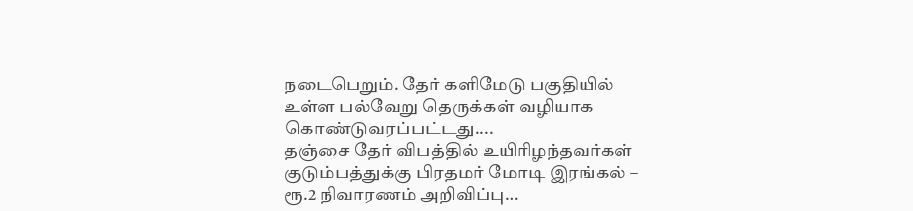நடைபெறும். தேர் களிமேடு பகுதியில் உள்ள பல்வேறு தெருக்கள் வழியாக கொண்டுவரப்பட்டது....
தஞ்சை தேர் விபத்தில் உயிரிழந்தவர்கள் குடும்பத்துக்கு பிரதமர் மோடி இரங்கல் – ரூ.2 நிவாரணம் அறிவிப்பு…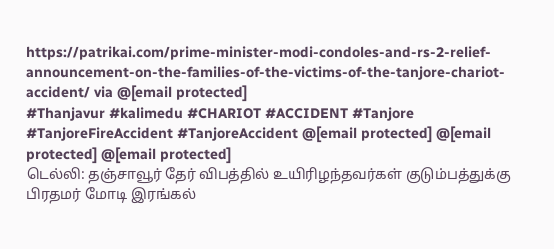https://patrikai.com/prime-minister-modi-condoles-and-rs-2-relief-announcement-on-the-families-of-the-victims-of-the-tanjore-chariot-accident/ via @[email protected]
#Thanjavur #kalimedu #CHARIOT #ACCIDENT #Tanjore #TanjoreFireAccident #TanjoreAccident @[email protected] @[email protected] @[email protected]
டெல்லி: தஞ்சாவூர் தேர் விபத்தில் உயிரிழந்தவர்கள் குடும்பத்துக்கு பிரதமர் மோடி இரங்கல்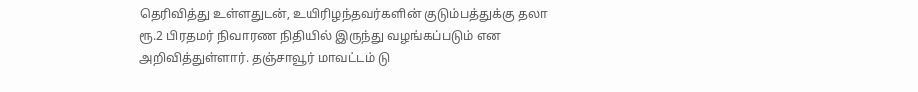தெரிவித்து உள்ளதுடன், உயிரிழந்தவர்களின் குடும்பத்துக்கு தலா ரூ.2 பிரதமர் நிவாரண நிதியில் இருந்து வழங்கப்படும் என அறிவித்துள்ளார். தஞ்சாவூர் மாவட்டம் டு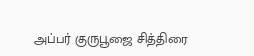அப்பர் குருபூஜை சித்திரை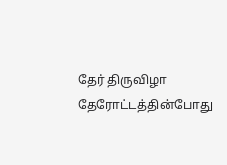தேர் திருவிழா தேரோட்டத்தின்போது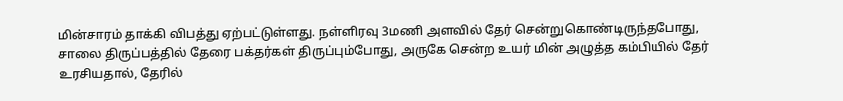மின்சாரம் தாக்கி விபத்து ஏற்பட்டுள்ளது. நள்ளிரவு 3மணி அளவில் தேர் சென்றுகொண்டிருந்தபோது, சாலை திருப்பத்தில் தேரை பக்தர்கள் திருப்பும்போது, அருகே சென்ற உயர் மின் அழுத்த கம்பியில் தேர் உரசியதால், தேரில்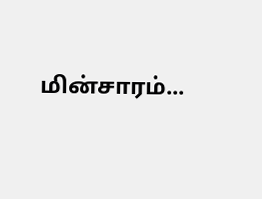மின்சாரம்...